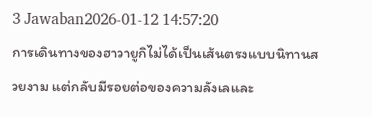3 Jawaban2026-01-12 14:57:20
การเดินทางของฮาวายูกิไม่ได้เป็นเส้นตรงแบบนิทานสวยงาม แต่กลับมีรอยต่อของความลังเลและ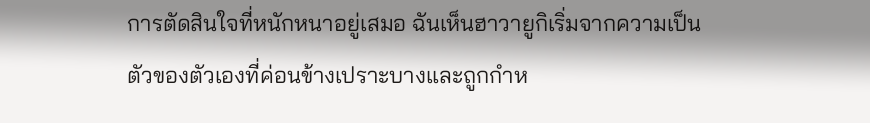การตัดสินใจที่หนักหนาอยู่เสมอ ฉันเห็นฮาวายูกิเริ่มจากความเป็นตัวของตัวเองที่ค่อนข้างเปราะบางและถูกกำห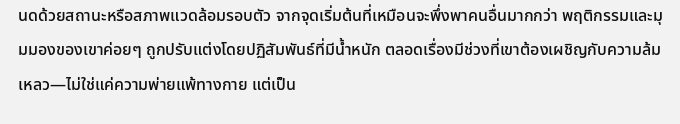นดด้วยสถานะหรือสภาพแวดล้อมรอบตัว จากจุดเริ่มต้นที่เหมือนจะพึ่งพาคนอื่นมากกว่า พฤติกรรมและมุมมองของเขาค่อยๆ ถูกปรับแต่งโดยปฏิสัมพันธ์ที่มีน้ำหนัก ตลอดเรื่องมีช่วงที่เขาต้องเผชิญกับความล้มเหลว—ไม่ใช่แค่ความพ่ายแพ้ทางกาย แต่เป็น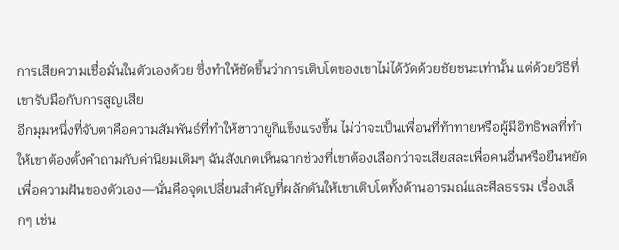การเสียความเชื่อมั่นในตัวเองด้วย ซึ่งทำให้ชัดขึ้นว่าการเติบโตของเขาไม่ได้วัดด้วยชัยชนะเท่านั้น แต่ด้วยวิธีที่เขารับมือกับการสูญเสีย
อีกมุมหนึ่งที่จับตาคือความสัมพันธ์ที่ทำให้ฮาวายูกิแข็งแรงขึ้น ไม่ว่าจะเป็นเพื่อนที่ท้าทายหรือผู้มีอิทธิพลที่ทำให้เขาต้องตั้งคำถามกับค่านิยมเดิมๆ ฉันสังเกตเห็นฉากช่วงที่เขาต้องเลือกว่าจะเสียสละเพื่อคนอื่นหรือยืนหยัดเพื่อความฝันของตัวเอง—นั่นคือจุดเปลี่ยนสำคัญที่ผลักดันให้เขาเติบโตทั้งด้านอารมณ์และศีลธรรม เรื่องเล็กๆ เช่น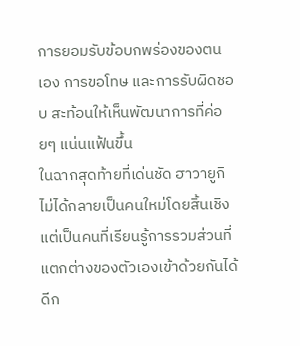การยอมรับข้อบกพร่องของตนเอง การขอโทษ และการรับผิดชอบ สะท้อนให้เห็นพัฒนาการที่ค่อยๆ แน่นแฟ้นขึ้น
ในฉากสุดท้ายที่เด่นชัด ฮาวายูกิไม่ได้กลายเป็นคนใหม่โดยสิ้นเชิง แต่เป็นคนที่เรียนรู้การรวมส่วนที่แตกต่างของตัวเองเข้าด้วยกันได้ดีก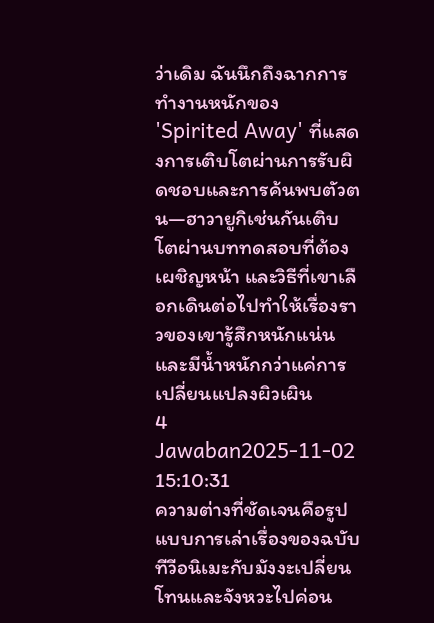ว่าเดิม ฉันนึกถึงฉากการทำงานหนักของ 'Spirited Away' ที่แสดงการเติบโตผ่านการรับผิดชอบและการค้นพบตัวตน—ฮาวายูกิเช่นกันเติบโตผ่านบททดสอบที่ต้องเผชิญหน้า และวิธีที่เขาเลือกเดินต่อไปทำให้เรื่องราวของเขารู้สึกหนักแน่นและมีน้ำหนักกว่าแค่การเปลี่ยนแปลงผิวเผิน
4 Jawaban2025-11-02 15:10:31
ความต่างที่ชัดเจนคือรูปแบบการเล่าเรื่องของฉบับทีวีอนิเมะกับมังงะเปลี่ยนโทนและจังหวะไปค่อน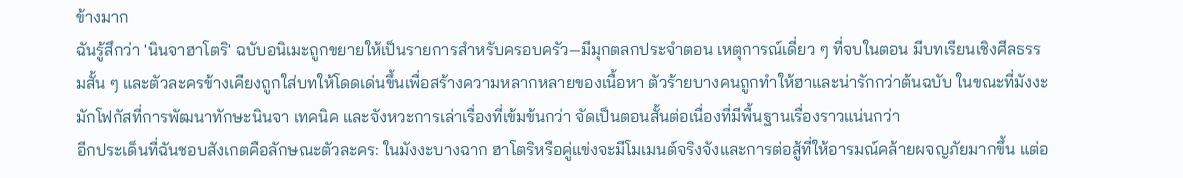ข้างมาก
ฉันรู้สึกว่า 'นินจาฮาโตริ' ฉบับอนิเมะถูกขยายให้เป็นรายการสำหรับครอบครัว—มีมุกตลกประจำตอน เหตุการณ์เดี่ยว ๆ ที่จบในตอน มีบทเรียนเชิงศีลธรรมสั้น ๆ และตัวละครข้างเคียงถูกใส่บทให้โดดเด่นขึ้นเพื่อสร้างความหลากหลายของเนื้อหา ตัวร้ายบางคนถูกทำให้ฮาและน่ารักกว่าต้นฉบับ ในขณะที่มังงะมักโฟกัสที่การพัฒนาทักษะนินจา เทคนิค และจังหวะการเล่าเรื่องที่เข้มข้นกว่า จัดเป็นตอนสั้นต่อเนื่องที่มีพื้นฐานเรื่องราวแน่นกว่า
อีกประเด็นที่ฉันชอบสังเกตคือลักษณะตัวละคร: ในมังงะบางฉาก ฮาโตริหรือคู่แข่งจะมีโมเมนต์จริงจังและการต่อสู้ที่ให้อารมณ์คล้ายผจญภัยมากขึ้น แต่อ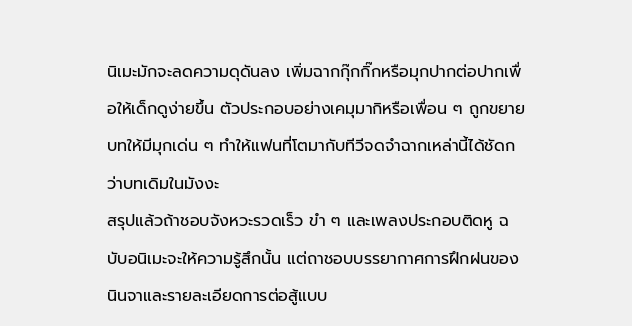นิเมะมักจะลดความดุดันลง เพิ่มฉากกุ๊กกิ๊กหรือมุกปากต่อปากเพื่อให้เด็กดูง่ายขึ้น ตัวประกอบอย่างเคมุมากิหรือเพื่อน ๆ ถูกขยายบทให้มีมุกเด่น ๆ ทำให้แฟนที่โตมากับทีวีจดจำฉากเหล่านี้ได้ชัดกว่าบทเดิมในมังงะ
สรุปแล้วถ้าชอบจังหวะรวดเร็ว ขำ ๆ และเพลงประกอบติดหู ฉบับอนิเมะจะให้ความรู้สึกนั้น แต่ถาชอบบรรยากาศการฝึกฝนของนินจาและรายละเอียดการต่อสู้แบบ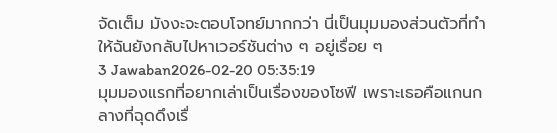จัดเต็ม มังงะจะตอบโจทย์มากกว่า นี่เป็นมุมมองส่วนตัวที่ทำให้ฉันยังกลับไปหาเวอร์ชันต่าง ๆ อยู่เรื่อย ๆ
3 Jawaban2026-02-20 05:35:19
มุมมองแรกที่อยากเล่าเป็นเรื่องของโซฟี เพราะเธอคือแกนกลางที่ฉุดดึงเรื่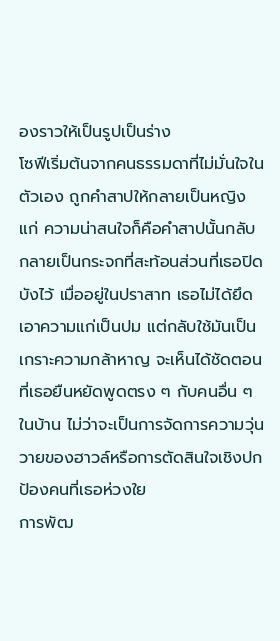องราวให้เป็นรูปเป็นร่าง
โซฟีเริ่มต้นจากคนธรรมดาที่ไม่มั่นใจในตัวเอง ถูกคำสาปให้กลายเป็นหญิงแก่ ความน่าสนใจก็คือคำสาปนั้นกลับกลายเป็นกระจกที่สะท้อนส่วนที่เธอปิดบังไว้ เมื่ออยู่ในปราสาท เธอไม่ได้ยึดเอาความแก่เป็นปม แต่กลับใช้มันเป็นเกราะความกล้าหาญ จะเห็นได้ชัดตอนที่เธอยืนหยัดพูดตรง ๆ กับคนอื่น ๆ ในบ้าน ไม่ว่าจะเป็นการจัดการความวุ่นวายของฮาวล์หรือการตัดสินใจเชิงปกป้องคนที่เธอห่วงใย
การพัฒ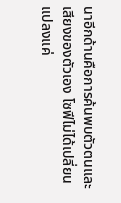นาอีกด้านคือการค้นพบตัวตนและเสียงของตัวเอง โซฟีไม่ได้เปลี่ยนแปลงแค่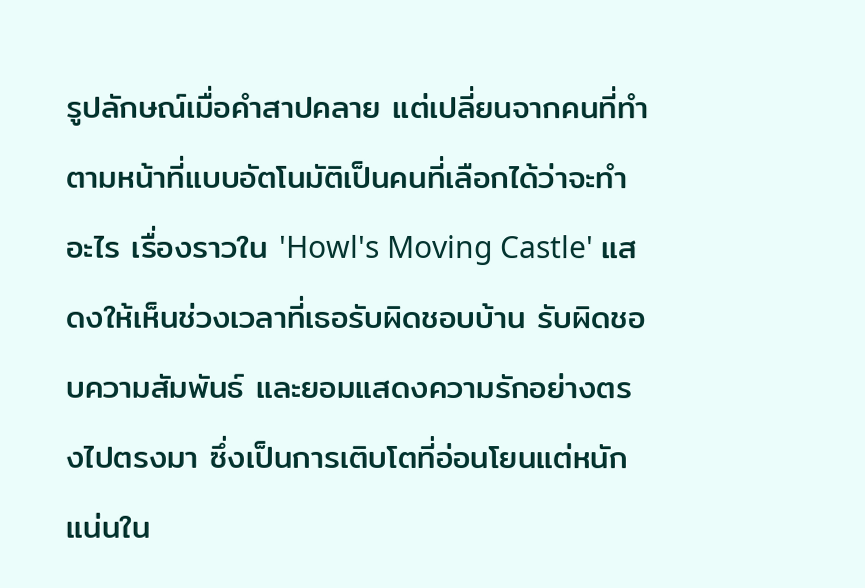รูปลักษณ์เมื่อคำสาปคลาย แต่เปลี่ยนจากคนที่ทำตามหน้าที่แบบอัตโนมัติเป็นคนที่เลือกได้ว่าจะทำอะไร เรื่องราวใน 'Howl's Moving Castle' แสดงให้เห็นช่วงเวลาที่เธอรับผิดชอบบ้าน รับผิดชอบความสัมพันธ์ และยอมแสดงความรักอย่างตรงไปตรงมา ซึ่งเป็นการเติบโตที่อ่อนโยนแต่หนักแน่นใน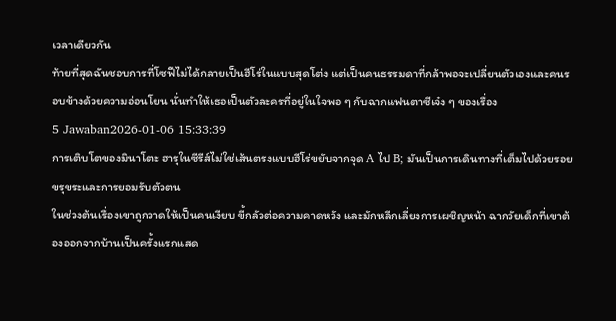เวลาเดียวกัน
ท้ายที่สุดฉันชอบการที่โซฟีไม่ได้กลายเป็นฮีโร่ในแบบสุดโต่ง แต่เป็นคนธรรมดาที่กล้าพอจะเปลี่ยนตัวเองและคนรอบข้างด้วยความอ่อนโยน นั่นทำให้เธอเป็นตัวละครที่อยู่ในใจพอ ๆ กับฉากแฟนตาซีเจ๋ง ๆ ของเรื่อง
5 Jawaban2026-01-06 15:33:39
การเติบโตของมินาโตะ ฮารุในซีรีส์ไม่ใช่เส้นตรงแบบฮีโร่ขยับจากจุด A ไป B; มันเป็นการเดินทางที่เต็มไปด้วยรอยขรุขระและการยอมรับตัวตน
ในช่วงต้นเรื่องเขาถูกวาดให้เป็นคนเงียบ ขี้กลัวต่อความคาดหวัง และมักหลีกเลี่ยงการเผชิญหน้า ฉากวัยเด็กที่เขาต้องออกจากบ้านเป็นครั้งแรกแสด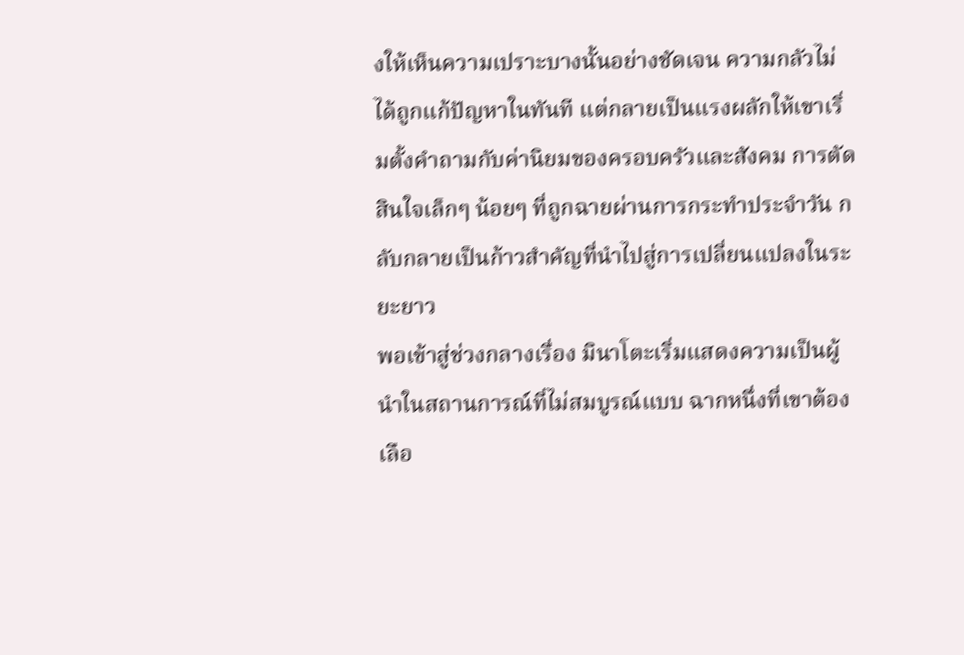งให้เห็นความเปราะบางนั้นอย่างชัดเจน ความกลัวไม่ได้ถูกแก้ปัญหาในทันที แต่กลายเป็นแรงผลักให้เขาเริ่มตั้งคำถามกับค่านิยมของครอบครัวและสังคม การตัดสินใจเล็กๆ น้อยๆ ที่ถูกฉายผ่านการกระทำประจำวัน กลับกลายเป็นก้าวสำคัญที่นำไปสู่การเปลี่ยนแปลงในระยะยาว
พอเข้าสู่ช่วงกลางเรื่อง มินาโตะเริ่มแสดงความเป็นผู้นำในสถานการณ์ที่ไม่สมบูรณ์แบบ ฉากหนึ่งที่เขาต้องเลือ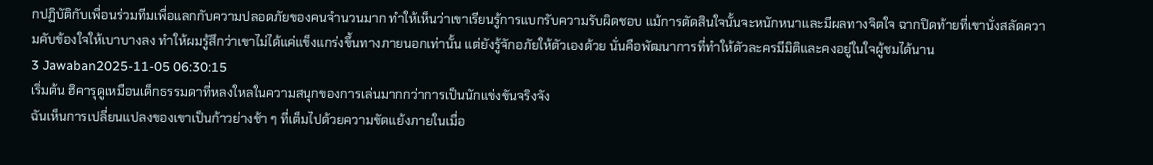กปฏิบัติกับเพื่อนร่วมทีมเพื่อแลกกับความปลอดภัยของคนจำนวนมาก ทำให้เห็นว่าเขาเรียนรู้การแบกรับความรับผิดชอบ แม้การตัดสินใจนั้นจะหนักหนาและมีผลทางจิตใจ ฉากปิดท้ายที่เขานั่งสลัดความคับข้องใจให้เบาบางลง ทำให้ผมรู้สึกว่าเขาไม่ได้แค่แข็งแกร่งขึ้นทางภายนอกเท่านั้น แต่ยังรู้จักอภัยให้ตัวเองด้วย นั่นคือพัฒนาการที่ทำให้ตัวละครมีมิติและคงอยู่ในใจผู้ชมได้นาน
3 Jawaban2025-11-05 06:30:15
เริ่มต้น ฮิคารุดูเหมือนเด็กธรรมดาที่หลงใหลในความสนุกของการเล่นมากกว่าการเป็นนักแข่งขันจริงจัง
ฉันเห็นการเปลี่ยนแปลงของเขาเป็นก้าวย่างช้า ๆ ที่เต็มไปด้วยความขัดแย้งภายในเมื่อ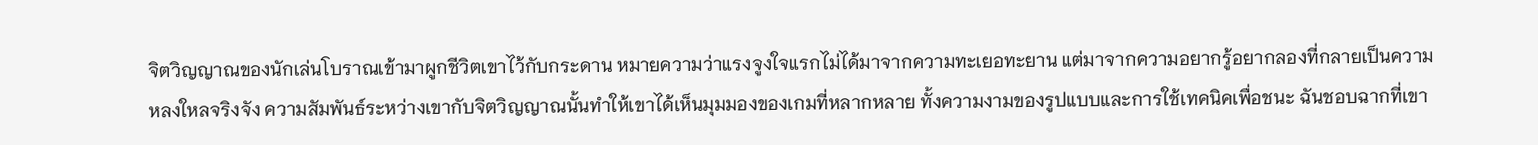จิตวิญญาณของนักเล่นโบราณเข้ามาผูกชีวิตเขาไว้กับกระดาน หมายความว่าแรงจูงใจแรกไม่ได้มาจากความทะเยอทะยาน แต่มาจากความอยากรู้อยากลองที่กลายเป็นความหลงใหลจริงจัง ความสัมพันธ์ระหว่างเขากับจิตวิญญาณนั้นทำให้เขาได้เห็นมุมมองของเกมที่หลากหลาย ทั้งความงามของรูปแบบและการใช้เทคนิคเพื่อชนะ ฉันชอบฉากที่เขา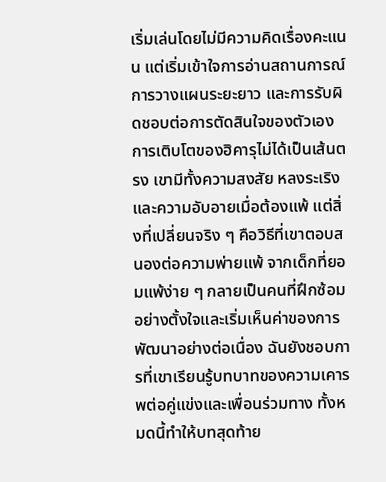เริ่มเล่นโดยไม่มีความคิดเรื่องคะแนน แต่เริ่มเข้าใจการอ่านสถานการณ์ การวางแผนระยะยาว และการรับผิดชอบต่อการตัดสินใจของตัวเอง
การเติบโตของฮิคารุไม่ได้เป็นเส้นตรง เขามีทั้งความสงสัย หลงระเริง และความอับอายเมื่อต้องแพ้ แต่สิ่งที่เปลี่ยนจริง ๆ คือวิธีที่เขาตอบสนองต่อความพ่ายแพ้ จากเด็กที่ยอมแพ้ง่าย ๆ กลายเป็นคนที่ฝึกซ้อมอย่างตั้งใจและเริ่มเห็นค่าของการพัฒนาอย่างต่อเนื่อง ฉันยังชอบการที่เขาเรียนรู้บทบาทของความเคารพต่อคู่แข่งและเพื่อนร่วมทาง ทั้งหมดนี้ทำให้บทสุดท้าย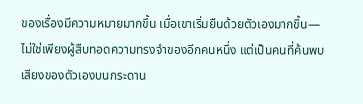ของเรื่องมีความหมายมากขึ้น เมื่อเขาเริ่มยืนด้วยตัวเองมากขึ้น—ไม่ใช่เพียงผู้สืบทอดความทรงจำของอีกคนหนึ่ง แต่เป็นคนที่ค้นพบเสียงของตัวเองบนกระดาน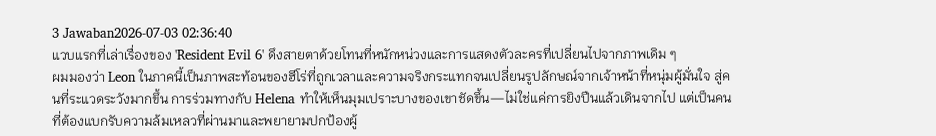3 Jawaban2026-07-03 02:36:40
แวบแรกที่เล่าเรื่องของ 'Resident Evil 6' ดึงสายตาด้วยโทนที่หนักหน่วงและการแสดงตัวละครที่เปลี่ยนไปจากภาพเดิม ๆ
ผมมองว่า Leon ในภาคนี้เป็นภาพสะท้อนของฮีโร่ที่ถูกเวลาและความจริงกระแทกจนเปลี่ยนรูปลักษณ์จากเจ้าหน้าที่หนุ่มผู้มั่นใจ สู่คนที่ระแวดระวังมากขึ้น การร่วมทางกับ Helena ทำให้เห็นมุมเปราะบางของเขาชัดขึ้น—ไม่ใช่แค่การยิงปืนแล้วเดินจากไป แต่เป็นคนที่ต้องแบกรับความล้มเหลวที่ผ่านมาและพยายามปกป้องผู้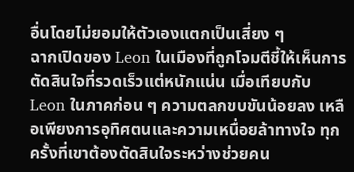อื่นโดยไม่ยอมให้ตัวเองแตกเป็นเสี่ยง ๆ
ฉากเปิดของ Leon ในเมืองที่ถูกโจมตีชี้ให้เห็นการตัดสินใจที่รวดเร็วแต่หนักแน่น เมื่อเทียบกับ Leon ในภาคก่อน ๆ ความตลกขบขันน้อยลง เหลือเพียงการอุทิศตนและความเหนื่อยล้าทางใจ ทุกครั้งที่เขาต้องตัดสินใจระหว่างช่วยคน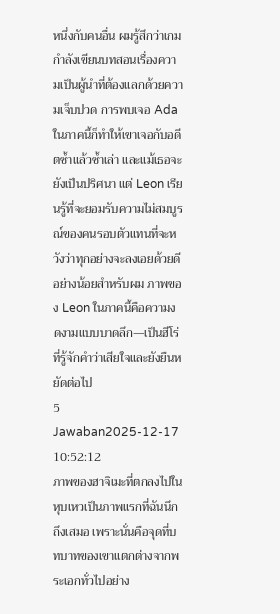หนึ่งกับคนอื่น ผมรู้สึกว่าเกมกำลังเขียนบทสอนเรื่องความเป็นผู้นำที่ต้องแลกด้วยความเจ็บปวด การพบเจอ Ada ในภาคนี้ก็ทำให้เขาเจอกับอดีตซ้ำแล้วซ้ำเล่า และแม้เธอจะยังเป็นปริศนา แต่ Leon เรียนรู้ที่จะยอมรับความไม่สมบูรณ์ของคนรอบตัวแทนที่จะหวังว่าทุกอย่างจะลงเอยด้วยดี อย่างน้อยสำหรับผม ภาพของ Leon ในภาคนี้คือความงดงามแบบบาดลึก—เป็นฮีโร่ที่รู้จักคำว่าเสียใจและยังยืนหยัดต่อไป
5 Jawaban2025-12-17 10:52:12
ภาพของฮาจิเมะที่ตกลงไปในหุบเหวเป็นภาพแรกที่ฉันนึกถึงเสมอ เพราะนั่นคือจุดที่บทบาทของเขาแตกต่างจากพระเอกทั่วไปอย่าง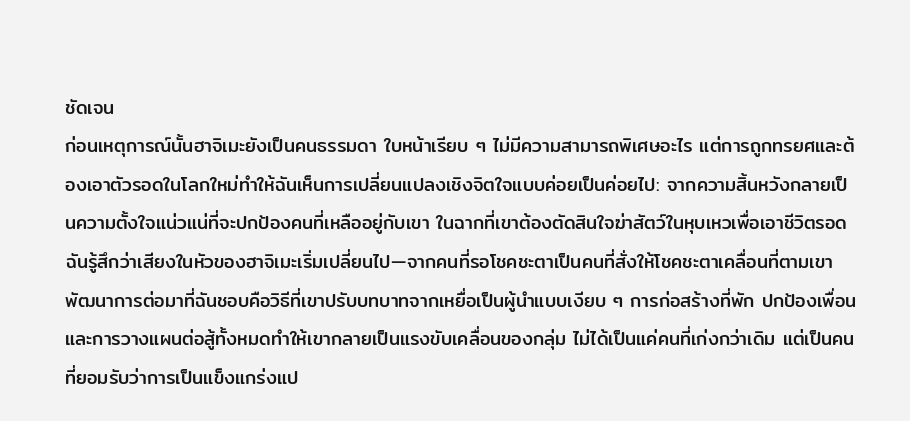ชัดเจน
ก่อนเหตุการณ์นั้นฮาจิเมะยังเป็นคนธรรมดา ใบหน้าเรียบ ๆ ไม่มีความสามารถพิเศษอะไร แต่การถูกทรยศและต้องเอาตัวรอดในโลกใหม่ทำให้ฉันเห็นการเปลี่ยนแปลงเชิงจิตใจแบบค่อยเป็นค่อยไป: จากความสิ้นหวังกลายเป็นความตั้งใจแน่วแน่ที่จะปกป้องคนที่เหลืออยู่กับเขา ในฉากที่เขาต้องตัดสินใจฆ่าสัตว์ในหุบเหวเพื่อเอาชีวิตรอด ฉันรู้สึกว่าเสียงในหัวของฮาจิเมะเริ่มเปลี่ยนไป—จากคนที่รอโชคชะตาเป็นคนที่สั่งให้โชคชะตาเคลื่อนที่ตามเขา
พัฒนาการต่อมาที่ฉันชอบคือวิธีที่เขาปรับบทบาทจากเหยื่อเป็นผู้นำแบบเงียบ ๆ การก่อสร้างที่พัก ปกป้องเพื่อน และการวางแผนต่อสู้ทั้งหมดทำให้เขากลายเป็นแรงขับเคลื่อนของกลุ่ม ไม่ได้เป็นแค่คนที่เก่งกว่าเดิม แต่เป็นคนที่ยอมรับว่าการเป็นแข็งแกร่งแป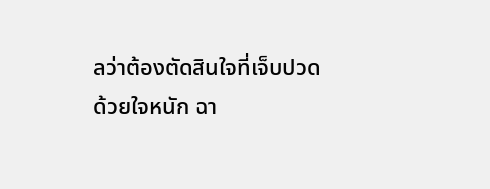ลว่าต้องตัดสินใจที่เจ็บปวดด้วยใจหนัก ฉา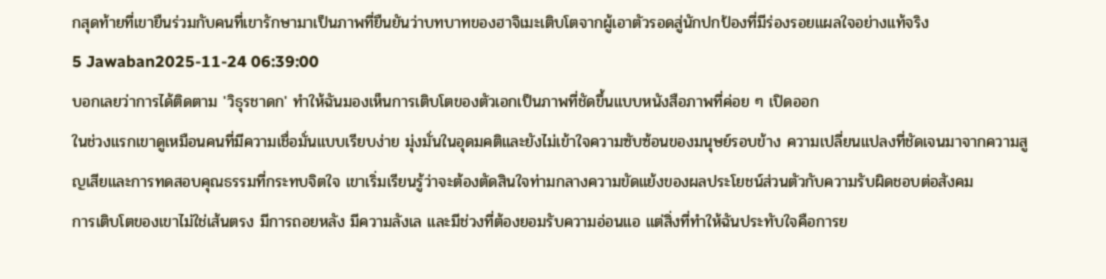กสุดท้ายที่เขายืนร่วมกับคนที่เขารักษามาเป็นภาพที่ยืนยันว่าบทบาทของฮาจิเมะเติบโตจากผู้เอาตัวรอดสู่นักปกป้องที่มีร่องรอยแผลใจอย่างแท้จริง
5 Jawaban2025-11-24 06:39:00
บอกเลยว่าการได้ติดตาม 'วิธุรชาดก' ทำให้ฉันมองเห็นการเติบโตของตัวเอกเป็นภาพที่ชัดขึ้นแบบหนังสือภาพที่ค่อย ๆ เปิดออก
ในช่วงแรกเขาดูเหมือนคนที่มีความเชื่อมั่นแบบเรียบง่าย มุ่งมั่นในอุดมคติและยังไม่เข้าใจความซับซ้อนของมนุษย์รอบข้าง ความเปลี่ยนแปลงที่ชัดเจนมาจากความสูญเสียและการทดสอบคุณธรรมที่กระทบจิตใจ เขาเริ่มเรียนรู้ว่าจะต้องตัดสินใจท่ามกลางความขัดแย้งของผลประโยชน์ส่วนตัวกับความรับผิดชอบต่อสังคม
การเติบโตของเขาไม่ใช่เส้นตรง มีการถอยหลัง มีความลังเล และมีช่วงที่ต้องยอมรับความอ่อนแอ แต่สิ่งที่ทำให้ฉันประทับใจคือการย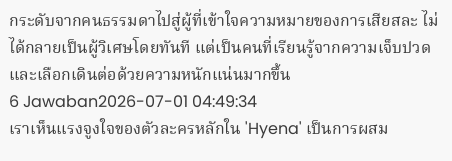กระดับจากคนธรรมดาไปสู่ผู้ที่เข้าใจความหมายของการเสียสละ ไม่ได้กลายเป็นผู้วิเศษโดยทันที แต่เป็นคนที่เรียนรู้จากความเจ็บปวดและเลือกเดินต่อด้วยความหนักแน่นมากขึ้น
6 Jawaban2026-07-01 04:49:34
เราเห็นแรงจูงใจของตัวละครหลักใน 'Hyena' เป็นการผสม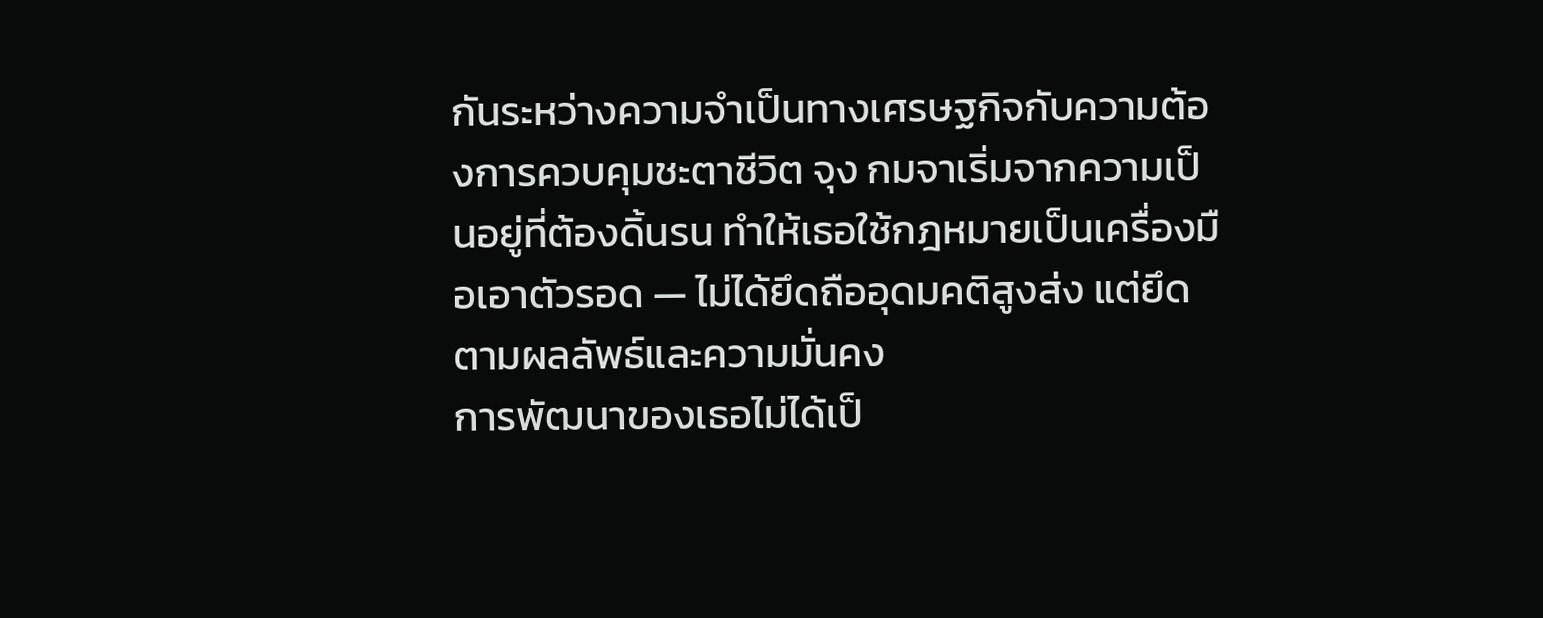กันระหว่างความจำเป็นทางเศรษฐกิจกับความต้องการควบคุมชะตาชีวิต จุง กมจาเริ่มจากความเป็นอยู่ที่ต้องดิ้นรน ทำให้เธอใช้กฎหมายเป็นเครื่องมือเอาตัวรอด — ไม่ได้ยึดถืออุดมคติสูงส่ง แต่ยึดตามผลลัพธ์และความมั่นคง
การพัฒนาของเธอไม่ได้เป็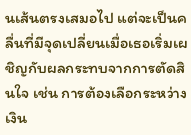นเส้นตรงเสมอไป แต่จะเป็นคลื่นที่มีจุดเปลี่ยนเมื่อเธอเริ่มเผชิญกับผลกระทบจากการตัดสินใจ เช่น การต้องเลือกระหว่างเงิน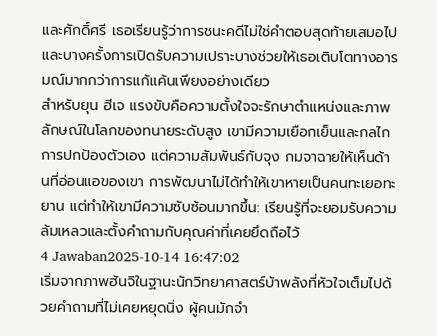และศักดิ์ศรี เธอเรียนรู้ว่าการชนะคดีไม่ใช่คำตอบสุดท้ายเสมอไป และบางครั้งการเปิดรับความเปราะบางช่วยให้เธอเติบโตทางอารมณ์มากกว่าการแก้แค้นเพียงอย่างเดียว
สำหรับยุน ฮีเจ แรงขับคือความตั้งใจจะรักษาตำแหน่งและภาพลักษณ์ในโลกของทนายระดับสูง เขามีความเยือกเย็นและกลไกการปกป้องตัวเอง แต่ความสัมพันธ์กับจุง กมจาฉายให้เห็นด้านที่อ่อนแอของเขา การพัฒนาไม่ได้ทำให้เขาหายเป็นคนทะเยอทะยาน แต่ทำให้เขามีความซับซ้อนมากขึ้น: เรียนรู้ที่จะยอมรับความล้มเหลวและตั้งคำถามกับคุณค่าที่เคยยึดถือไว้
4 Jawaban2025-10-14 16:47:02
เริ่มจากภาพฮันจิในฐานะนักวิทยาศาสตร์บ้าพลังที่หัวใจเต็มไปด้วยคำถามที่ไม่เคยหยุดนิ่ง ผู้คนมักจำ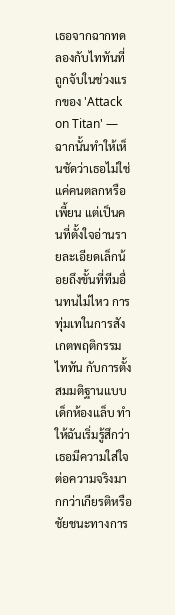เธอจากฉากทดลองกับไททันที่ถูกจับในช่วงแรกของ 'Attack on Titan' — ฉากนั้นทำให้เห็นชัดว่าเธอไม่ใช่แค่คนตลกหรือเพี้ยน แต่เป็นคนที่ตั้งใจอ่านรายละเอียดเล็กน้อยถึงขั้นที่ทีมอื่นทนไม่ไหว การทุ่มเทในการสังเกตพฤติกรรมไททัน กับการตั้งสมมติฐานแบบเด็กห้องแล็บ ทำให้ฉันเริ่มรู้สึกว่าเธอมีความใส่ใจต่อความจริงมากกว่าเกียรติหรือชัยชนะทางการ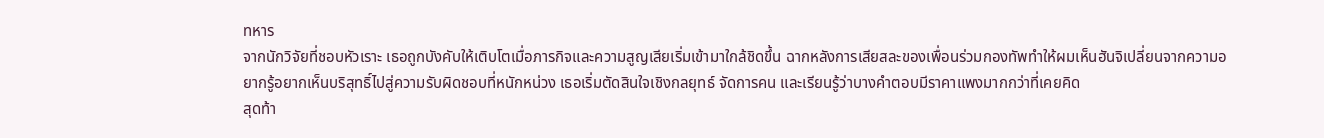ทหาร
จากนักวิจัยที่ชอบหัวเราะ เธอถูกบังคับให้เติบโตเมื่อภารกิจและความสูญเสียเริ่มเข้ามาใกล้ชิดขึ้น ฉากหลังการเสียสละของเพื่อนร่วมกองทัพทำให้ผมเห็นฮันจิเปลี่ยนจากความอยากรู้อยากเห็นบริสุทธิ์ไปสู่ความรับผิดชอบที่หนักหน่วง เธอเริ่มตัดสินใจเชิงกลยุทธ์ จัดการคน และเรียนรู้ว่าบางคำตอบมีราคาแพงมากกว่าที่เคยคิด
สุดท้า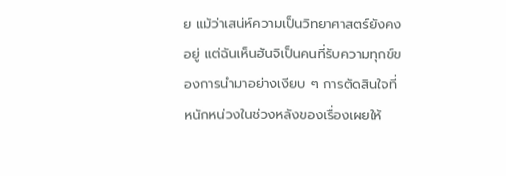ย แม้ว่าเสน่ห์ความเป็นวิทยาศาสตร์ยังคงอยู่ แต่ฉันเห็นฮันจิเป็นคนที่รับความทุกข์ของการนำมาอย่างเงียบ ๆ การตัดสินใจที่หนักหน่วงในช่วงหลังของเรื่องเผยให้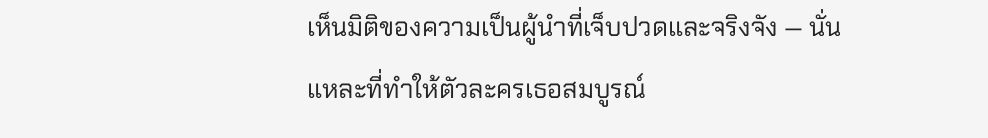เห็นมิติของความเป็นผู้นำที่เจ็บปวดและจริงจัง — นั่นแหละที่ทำให้ตัวละครเธอสมบูรณ์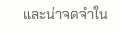และน่าจดจำใน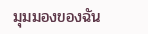มุมมองของฉัน